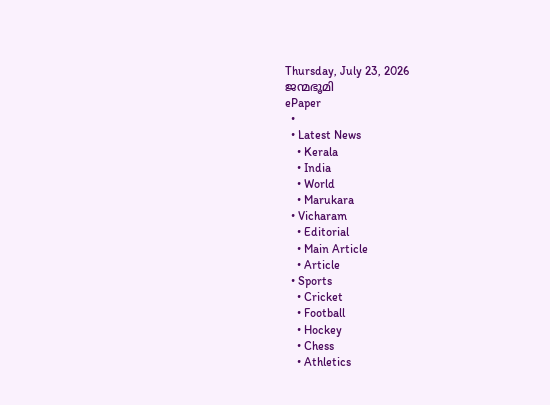Thursday, July 23, 2026
ജന്മഭൂമി
ePaper
  •
  • Latest News
    • Kerala
    • India
    • World
    • Marukara
  • Vicharam
    • Editorial
    • Main Article
    • Article
  • Sports
    • Cricket
    • Football
    • Hockey
    • Chess
    • Athletics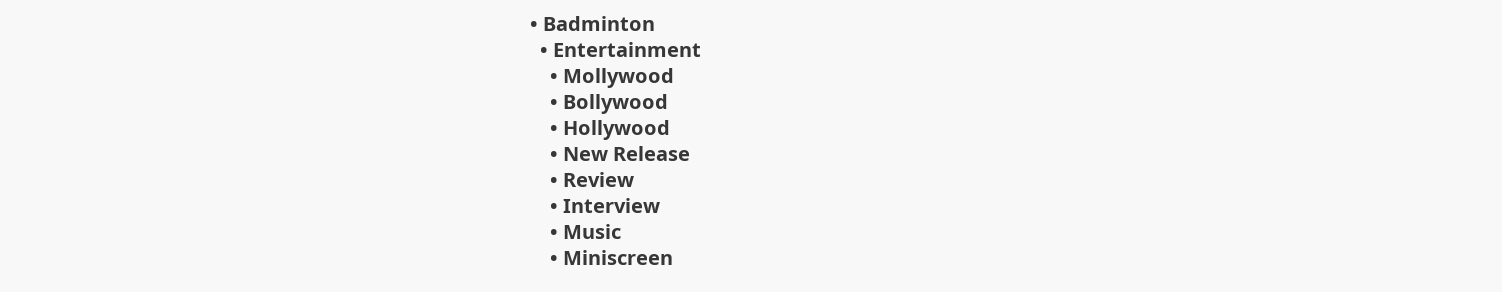• Badminton
  • Entertainment
    • Mollywood
    • Bollywood
    • Hollywood
    • New Release
    • Review
    • Interview
    • Music
    • Miniscreen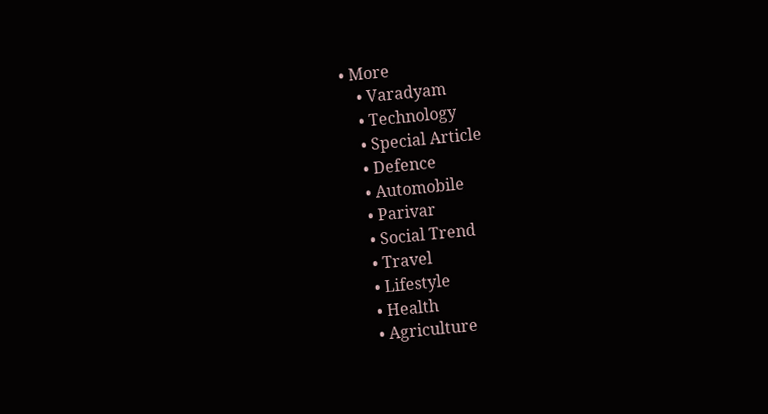• More
    • Varadyam
    • Technology
    • Special Article
    • Defence
    • Automobile
    • Parivar
    • Social Trend
    • Travel
    • Lifestyle
    • Health
    • Agriculture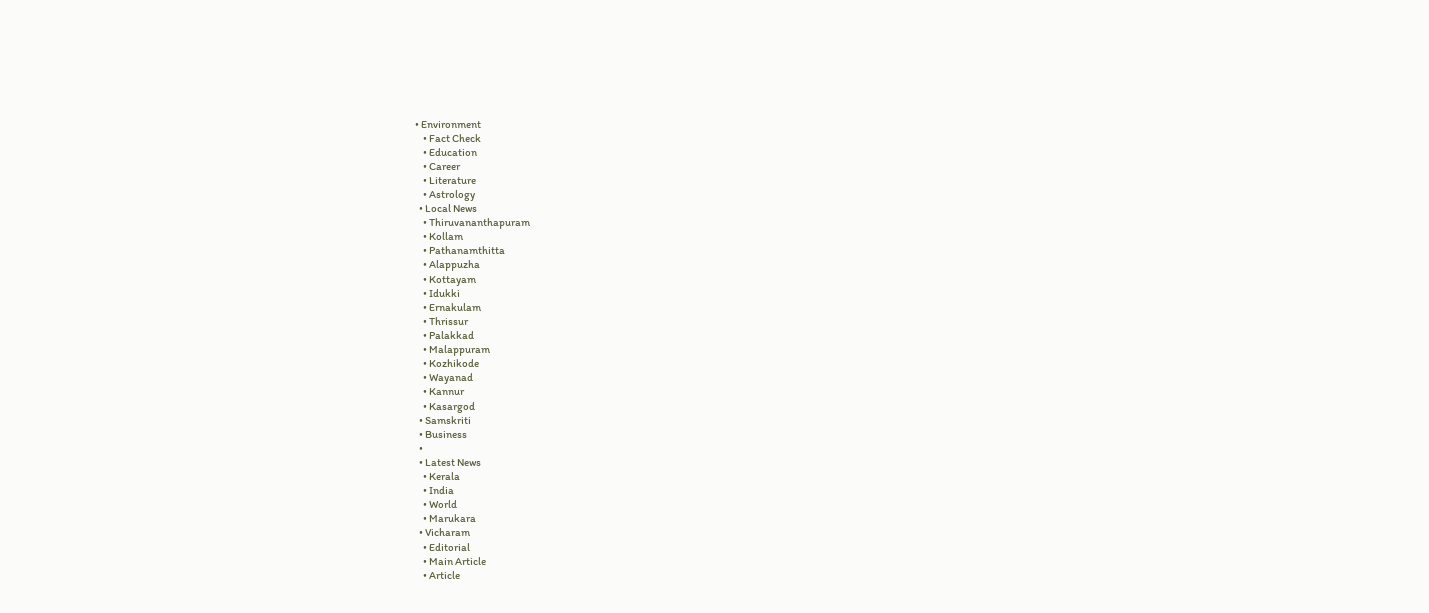• Environment
    • Fact Check
    • Education
    • Career
    • Literature
    • Astrology
  • Local News
    • Thiruvananthapuram
    • Kollam
    • Pathanamthitta
    • Alappuzha
    • Kottayam
    • Idukki
    • Ernakulam
    • Thrissur
    • Palakkad
    • Malappuram
    • Kozhikode
    • Wayanad
    • Kannur
    • Kasargod
  • Samskriti
  • Business
  •
  • Latest News
    • Kerala
    • India
    • World
    • Marukara
  • Vicharam
    • Editorial
    • Main Article
    • Article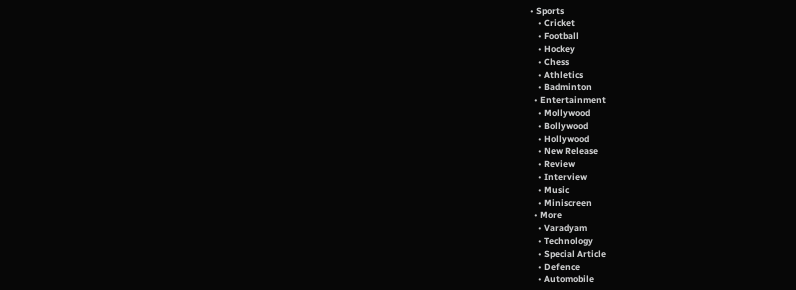• Sports
    • Cricket
    • Football
    • Hockey
    • Chess
    • Athletics
    • Badminton
  • Entertainment
    • Mollywood
    • Bollywood
    • Hollywood
    • New Release
    • Review
    • Interview
    • Music
    • Miniscreen
  • More
    • Varadyam
    • Technology
    • Special Article
    • Defence
    • Automobile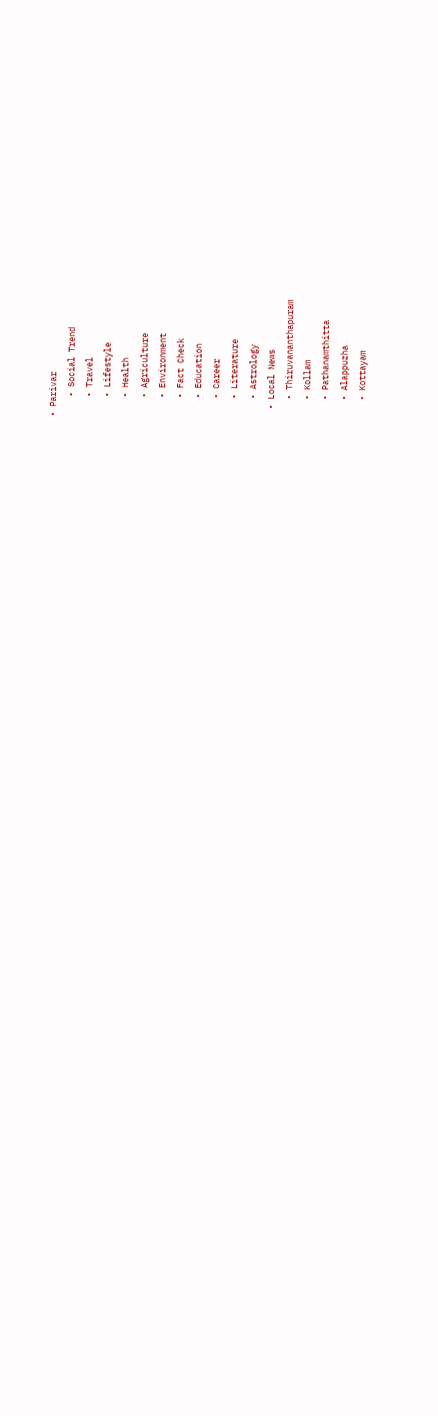• Parivar
    • Social Trend
    • Travel
    • Lifestyle
    • Health
    • Agriculture
    • Environment
    • Fact Check
    • Education
    • Career
    • Literature
    • Astrology
  • Local News
    • Thiruvananthapuram
    • Kollam
    • Pathanamthitta
    • Alappuzha
    • Kottayam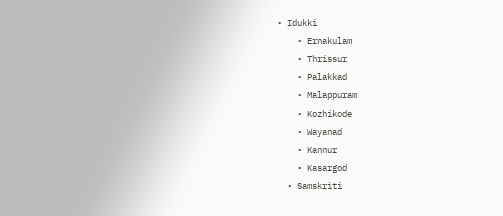• Idukki
    • Ernakulam
    • Thrissur
    • Palakkad
    • Malappuram
    • Kozhikode
    • Wayanad
    • Kannur
    • Kasargod
  • Samskriti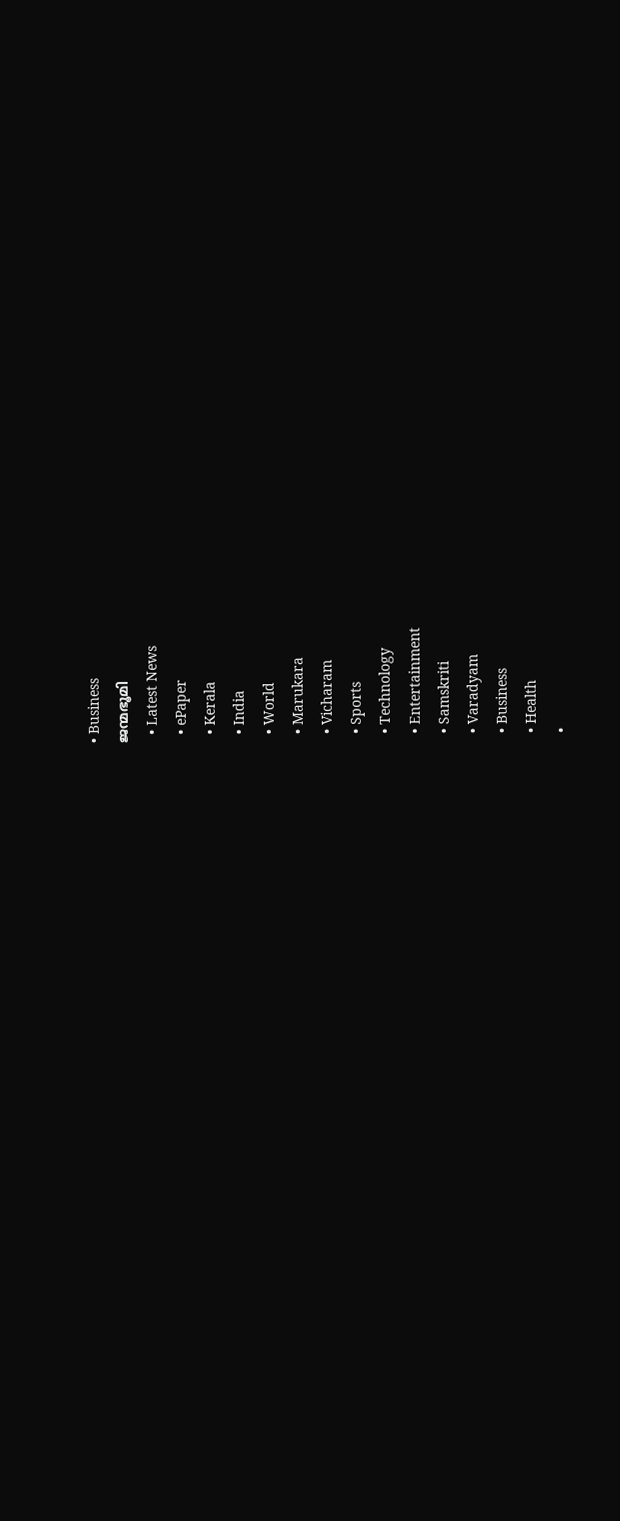• Business
ജന്മഭൂമി
  • Latest News
  • ePaper
  • Kerala
  • India
  • World
  • Marukara
  • Vicharam
  • Sports
  • Technology
  • Entertainment
  • Samskriti
  • Varadyam
  • Business
  • Health
  •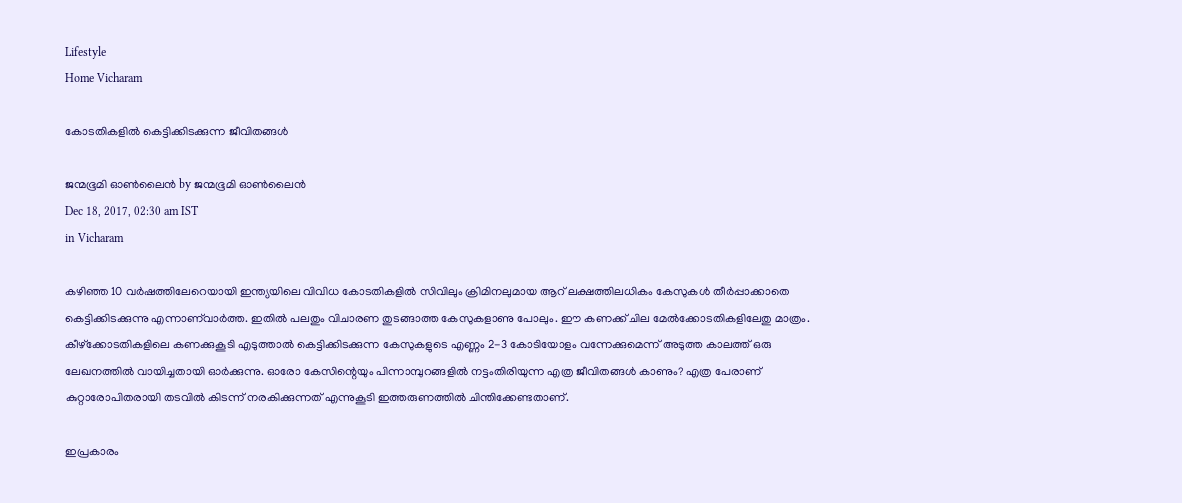Lifestyle
Home Vicharam

കോടതികളില്‍ കെട്ടിക്കിടക്കുന്ന ജീവിതങ്ങള്‍

ജന്മഭൂമി ഓണ്‍ലൈന്‍ by ജന്മഭൂമി ഓണ്‍ലൈന്‍
Dec 18, 2017, 02:30 am IST
in Vicharam

കഴിഞ്ഞ 10 വര്‍ഷത്തിലേറെയായി ഇന്ത്യയിലെ വിവിധ കോടതികളില്‍ സിവിലും ക്രിമിനലുമായ ആറ് ലക്ഷത്തിലധികം കേസുകള്‍ തീര്‍പ്പാക്കാതെ കെട്ടിക്കിടക്കുന്നു എന്നാണ്‌വാര്‍ത്ത. ഇതില്‍ പലതും വിചാരണ തുടങ്ങാത്ത കേസുകളാണു പോലും. ഈ കണക്ക് ചില മേല്‍ക്കോടതികളിലേതു മാത്രം. കീഴ്‌ക്കോടതികളിലെ കണക്കുകൂടി എടുത്താല്‍ കെട്ടിക്കിടക്കുന്ന കേസുകളുടെ എണ്ണം 2-3 കോടിയോളം വന്നേക്കുമെന്ന് അടുത്ത കാലത്ത് ഒരു ലേഖനത്തില്‍ വായിച്ചതായി ഓര്‍ക്കുന്നു. ഓരോ കേസിന്റെയും പിന്നാമ്പുറങ്ങളില്‍ നട്ടംതിരിയുന്ന എത്ര ജീവിതങ്ങള്‍ കാണും? എത്ര പേരാണ് കുറ്റാരോപിതരായി തടവില്‍ കിടന്ന് നരകിക്കുന്നത് എന്നുകൂടി ഇത്തരുണത്തില്‍ ചിന്തിക്കേണ്ടതാണ്.

ഇപ്രകാരം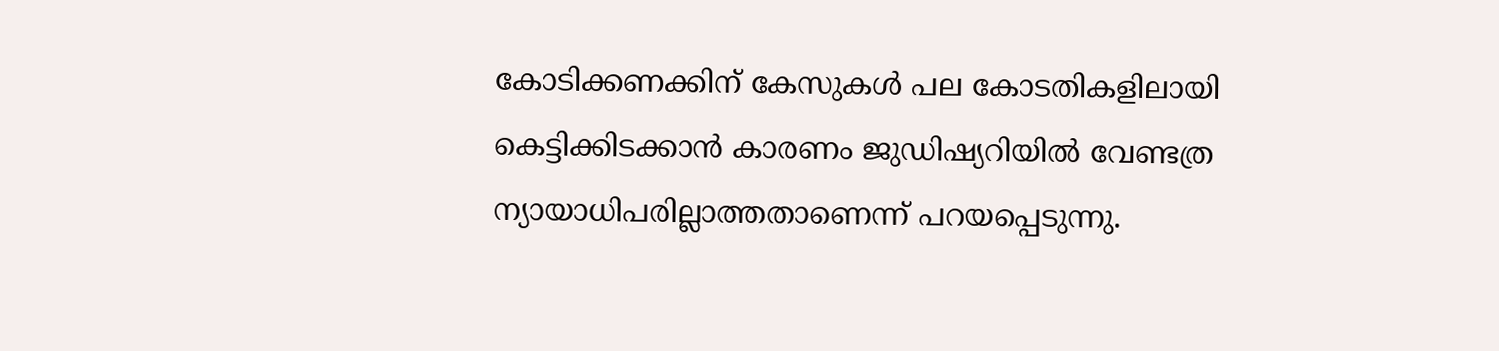കോടിക്കണക്കിന് കേസുകള്‍ പല കോടതികളിലായി കെട്ടിക്കിടക്കാന്‍ കാരണം ജുഡിഷ്യറിയില്‍ വേണ്ടത്ര ന്യായാധിപരില്ലാത്തതാണെന്ന് പറയപ്പെടുന്നു.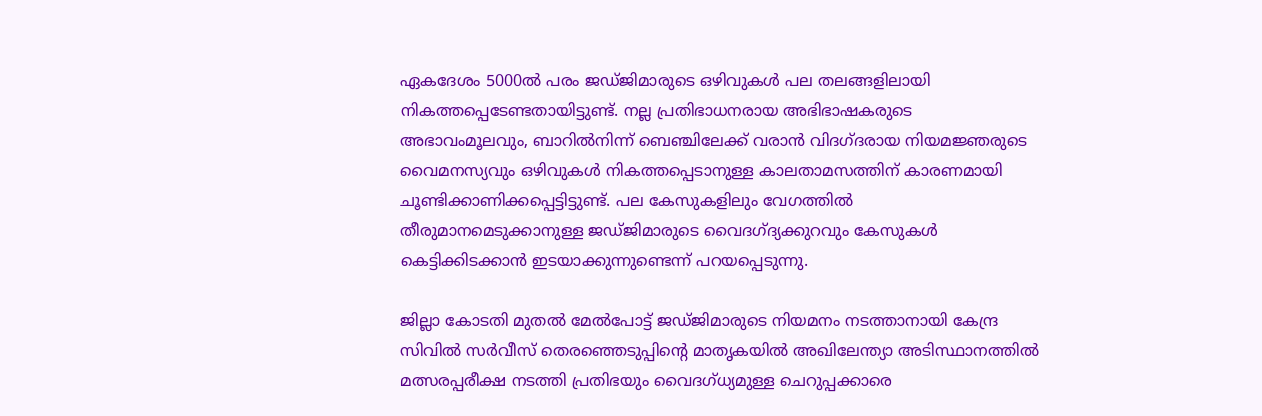ഏകദേശം 5000ല്‍ പരം ജഡ്ജിമാരുടെ ഒഴിവുകള്‍ പല തലങ്ങളിലായി നികത്തപ്പെടേണ്ടതായിട്ടുണ്ട്. നല്ല പ്രതിഭാധനരായ അഭിഭാഷകരുടെ അഭാവംമൂലവും, ബാറില്‍നിന്ന് ബെഞ്ചിലേക്ക് വരാന്‍ വിദഗ്ദരായ നിയമജ്ഞരുടെ വൈമനസ്യവും ഒഴിവുകള്‍ നികത്തപ്പെടാനുള്ള കാലതാമസത്തിന് കാരണമായി ചൂണ്ടിക്കാണിക്കപ്പെട്ടിട്ടുണ്ട്. പല കേസുകളിലും വേഗത്തില്‍ തീരുമാനമെടുക്കാനുള്ള ജഡ്ജിമാരുടെ വൈദഗ്ദ്യക്കുറവും കേസുകള്‍ കെട്ടിക്കിടക്കാന്‍ ഇടയാക്കുന്നുണ്ടെന്ന് പറയപ്പെടുന്നു.

ജില്ലാ കോടതി മുതല്‍ മേല്‍പോട്ട് ജഡ്ജിമാരുടെ നിയമനം നടത്താനായി കേന്ദ്ര സിവില്‍ സര്‍വീസ് തെരഞ്ഞെടുപ്പിന്റെ മാതൃകയില്‍ അഖിലേന്ത്യാ അടിസ്ഥാനത്തില്‍ മത്സരപ്പരീക്ഷ നടത്തി പ്രതിഭയും വൈദഗ്ധ്യമുള്ള ചെറുപ്പക്കാരെ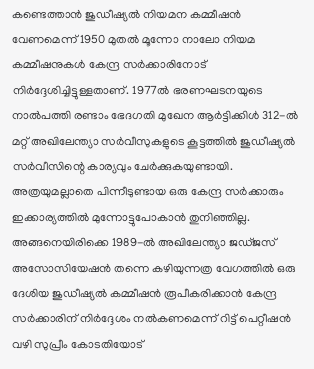കണ്ടെത്താന്‍ ജുഡീഷ്യല്‍ നിയമന കമ്മീഷന്‍ വേണമെന്ന് 1950 മുതല്‍ മൂന്നോ നാലോ നിയമ കമ്മീഷനുകള്‍ കേന്ദ്ര സര്‍ക്കാരിനോട് നിര്‍ദ്ദേശിച്ചിട്ടുള്ളതാണ്. 1977ല്‍ ഭരണഘടനയുടെ നാല്‍പത്തി രണ്ടാം ഭേദഗതി മുഖേന ആര്‍ട്ടിക്കിള്‍ 312-ല്‍ മറ്റ് അഖിലേന്ത്യാ സര്‍വീസുകളുടെ കൂട്ടത്തില്‍ ജുഡീഷ്യല്‍ സര്‍വീസിന്റെ കാര്യവും ചേര്‍ക്കുകയുണ്ടായി. അത്രയുമല്ലാതെ പിന്നീടുണ്ടായ ഒരു കേന്ദ്ര സര്‍ക്കാരും ഇക്കാര്യത്തില്‍ മുന്നോട്ടുപോകാന്‍ തുനിഞ്ഞില്ല. അങ്ങനെയിരിക്കെ 1989-ല്‍ അഖിലേന്ത്യാ ജഡ്ജസ് അസോസിയേഷന്‍ തന്നെ കഴിയുന്നത്ര വേഗത്തില്‍ ഒരു ദേശിയ ജുഡീഷ്യല്‍ കമ്മീഷന്‍ രൂപീകരിക്കാന്‍ കേന്ദ്ര സര്‍ക്കാരിന് നിര്‍ദ്ദേശം നല്‍കണമെന്ന് റിട്ട് പെറ്റീഷന്‍ വഴി സുപ്രീം കോടതിയോട്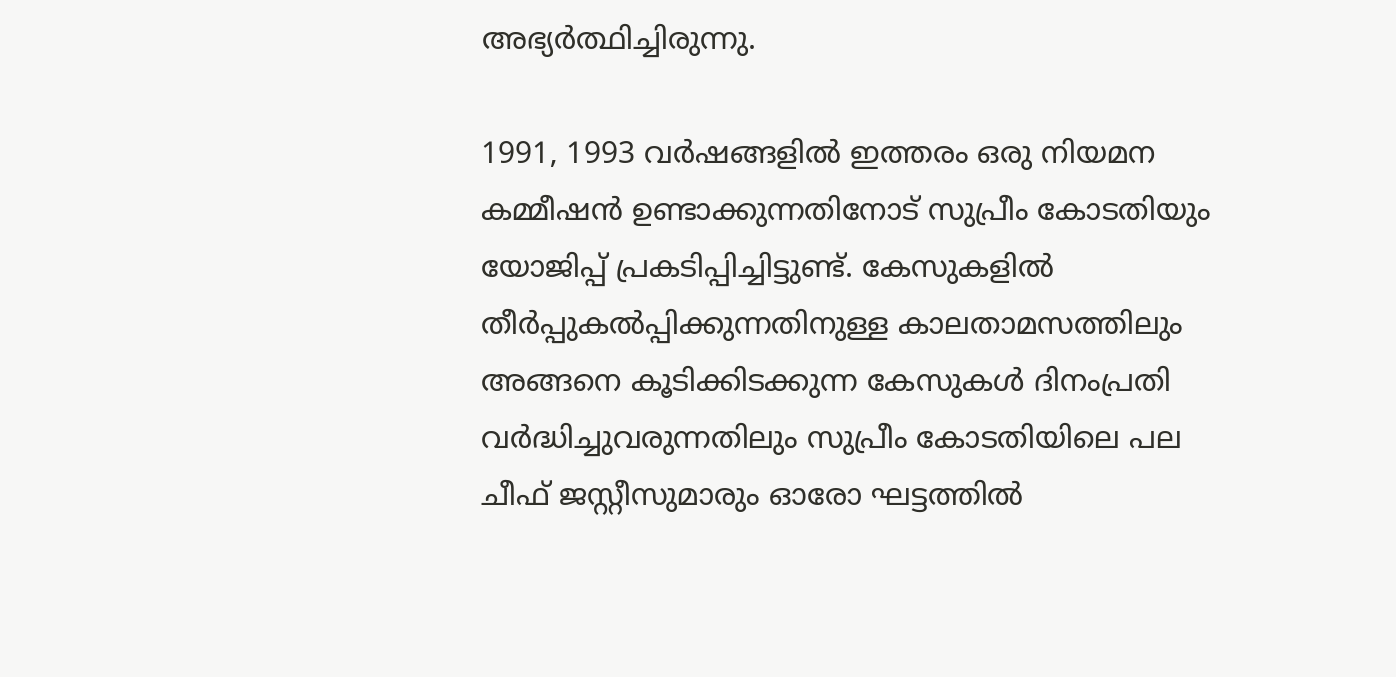അഭ്യര്‍ത്ഥിച്ചിരുന്നു.

1991, 1993 വര്‍ഷങ്ങളില്‍ ഇത്തരം ഒരു നിയമന കമ്മീഷന്‍ ഉണ്ടാക്കുന്നതിനോട് സുപ്രീം കോടതിയും യോജിപ്പ് പ്രകടിപ്പിച്ചിട്ടുണ്ട്. കേസുകളില്‍ തീര്‍പ്പുകല്‍പ്പിക്കുന്നതിനുള്ള കാലതാമസത്തിലും അങ്ങനെ കൂടിക്കിടക്കുന്ന കേസുകള്‍ ദിനംപ്രതി വര്‍ദ്ധിച്ചുവരുന്നതിലും സുപ്രീം കോടതിയിലെ പല ചീഫ് ജസ്റ്റീസുമാരും ഓരോ ഘട്ടത്തില്‍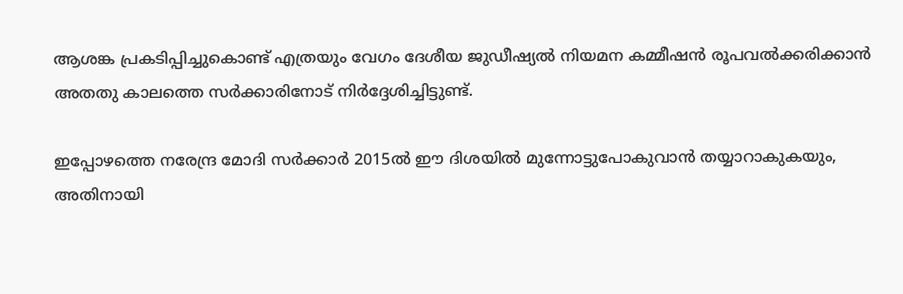ആശങ്ക പ്രകടിപ്പിച്ചുകൊണ്ട് എത്രയും വേഗം ദേശീയ ജുഡീഷ്യല്‍ നിയമന കമ്മീഷന്‍ രൂപവല്‍ക്കരിക്കാന്‍ അതതു കാലത്തെ സര്‍ക്കാരിനോട് നിര്‍ദ്ദേശിച്ചിട്ടുണ്ട്.

ഇപ്പോഴത്തെ നരേന്ദ്ര മോദി സര്‍ക്കാര്‍ 2015ല്‍ ഈ ദിശയില്‍ മുന്നോട്ടുപോകുവാന്‍ തയ്യാറാകുകയും, അതിനായി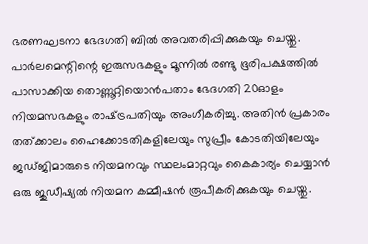ഭരണഘടനാ ഭേദഗതി ബില്‍ അവതരിപ്പിക്കുകയും ചെയ്തു. പാര്‍ലമെന്റിന്റെ ഇരുസഭകളും മൂന്നില്‍ രണ്ടു ഭൂരിപക്ഷത്തില്‍ പാസാക്കിയ തൊണ്ണൂറ്റിയൊന്‍പതാം ഭേദഗതി 20ഓളം നിയമസഭകളും രാഷ്‌ട്രപതിയും അംഗീകരിച്ചു. അതിന്‍ പ്രകാരം തത്ക്കാലം ഹൈക്കോടതികളിലേയും സുപ്രീം കോടതിയിലേയും ജഡ്ജിമാരുടെ നിയമനവും സ്ഥലംമാറ്റവും കൈകാര്യം ചെയ്യാന്‍ ഒരു ജുഡീഷ്യല്‍ നിയമന കമ്മീഷന്‍ രൂപീകരിക്കുകയും ചെയ്തു.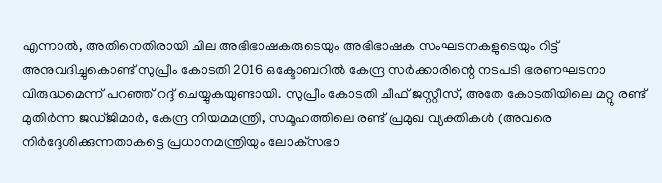എന്നാല്‍, അതിനെതിരായി ചില അഭിഭാഷകരുടെയും അഭിഭാഷക സംഘടനകളുടെയും റിട്ട് അനുവദിച്ചുകൊണ്ട് സുപ്രീം കോടതി 2016 ഒക്ടോബറില്‍ കേന്ദ്ര സര്‍ക്കാരിന്റെ നടപടി ഭരണഘടനാ വിരുദ്ധമെന്ന് പറഞ്ഞ് റദ്ദ് ചെയ്യുകയുണ്ടായി. സുപ്രീം കോടതി ചീഫ് ജസ്റ്റീസ്, അതേ കോടതിയിലെ മറ്റു രണ്ട് മുതിര്‍ന്ന ജഡ്ജിമാര്‍, കേന്ദ്ര നിയമമന്ത്രി, സമൂഹത്തിലെ രണ്ട് പ്രമുഖ വ്യക്തികള്‍ (അവരെ നിര്‍ദ്ദേശിക്കുന്നതാകട്ടെ പ്രധാനമന്ത്രിയും ലോക്‌സഭാ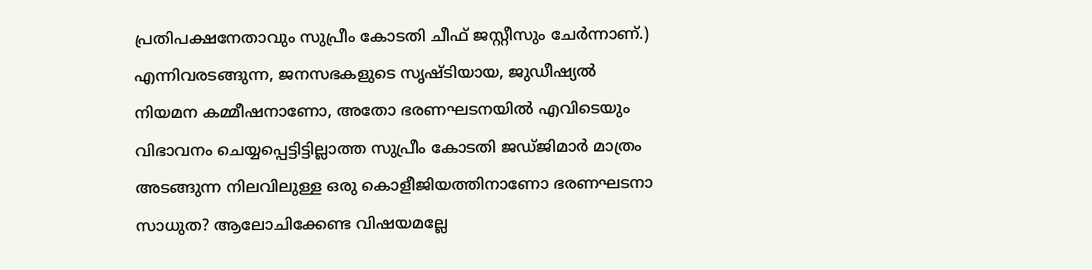പ്രതിപക്ഷനേതാവും സുപ്രീം കോടതി ചീഫ് ജസ്റ്റീസും ചേര്‍ന്നാണ്.) എന്നിവരടങ്ങുന്ന, ജനസഭകളുടെ സൃഷ്ടിയായ, ജുഡീഷ്യല്‍ നിയമന കമ്മീഷനാണോ, അതോ ഭരണഘടനയില്‍ എവിടെയും വിഭാവനം ചെയ്യപ്പെട്ടിട്ടില്ലാത്ത സുപ്രീം കോടതി ജഡ്ജിമാര്‍ മാത്രം അടങ്ങുന്ന നിലവിലുള്ള ഒരു കൊളീജിയത്തിനാണോ ഭരണഘടനാ സാധുത? ആലോചിക്കേണ്ട വിഷയമല്ലേ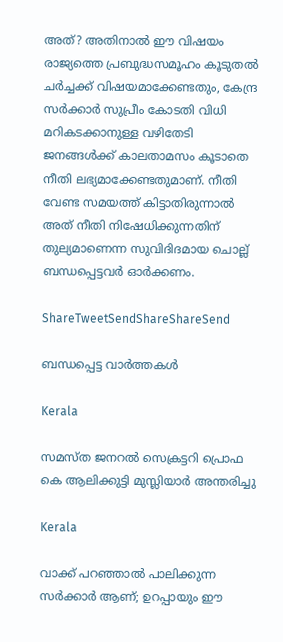അത്? അതിനാല്‍ ഈ വിഷയം രാജ്യത്തെ പ്രബുദ്ധസമൂഹം കൂടുതല്‍ ചര്‍ച്ചക്ക് വിഷയമാക്കേണ്ടതും, കേന്ദ്ര സര്‍ക്കാര്‍ സുപ്രീം കോടതി വിധി മറികടക്കാനുള്ള വഴിതേടി ജനങ്ങള്‍ക്ക് കാലതാമസം കൂടാതെ നീതി ലഭ്യമാക്കേണ്ടതുമാണ്. നീതി വേണ്ട സമയത്ത് കിട്ടാതിരുന്നാല്‍ അത് നീതി നിഷേധിക്കുന്നതിന് തുല്യമാണെന്ന സുവിദിദമായ ചൊല്ല് ബന്ധപ്പെട്ടവര്‍ ഓര്‍ക്കണം.

ShareTweetSendShareShareSend

ബന്ധപ്പെട്ട വാര്‍ത്തകള്‍

Kerala

സമസ്ത ജനറല്‍ സെക്രട്ടറി പ്രൊഫ കെ ആലിക്കുട്ടി മുസ്ലിയാര്‍ അന്തരിച്ചു

Kerala

വാക്ക് പറഞ്ഞാൽ പാലിക്കുന്ന സർക്കാർ ആണ്; ഉറപ്പായും ഈ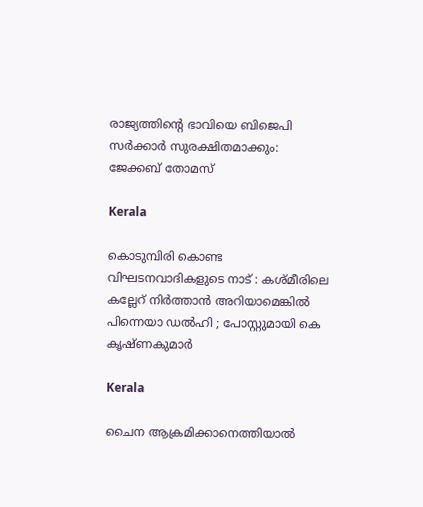രാജ്യത്തിന്റെ ഭാവിയെ ബിജെപി സർക്കാർ സുരക്ഷിതമാക്കും: ജേക്കബ് തോമസ്

Kerala

കൊടുമ്പിരി കൊണ്ട വിഘടനവാദികളുടെ നാട് : കശ്മീരിലെ കല്ലേറ് നിർത്താൻ അറിയാമെങ്കിൽ പിന്നെയാ ഡൽഹി ; പോസ്റ്റുമായി കെ കൃഷ്ണകുമാർ

Kerala

ചൈന ആക്രമിക്കാനെത്തിയാൽ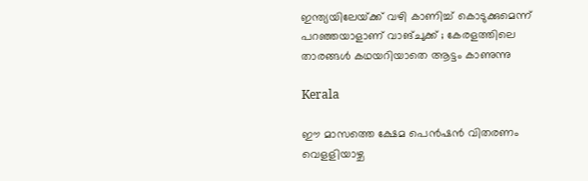ഇന്ത്യയിലേയ്‌ക്ക് വഴി കാണിച്ച് കൊടുക്കുമെന്ന് പറഞ്ഞയാളാണ് വാങ്ചുക്ക് ; കേരളത്തിലെ താരങ്ങൾ കഥയറിയാതെ ആട്ടം കാണുന്നു

Kerala

ഈ മാസത്തെ ക്ഷേമ പെന്‍ഷന്‍ വിതരണം വെളളിയാഴ്ച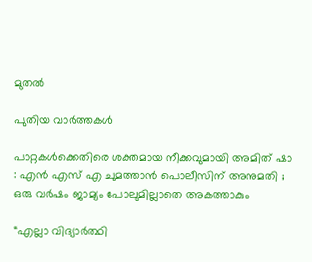മുതല്‍

പുതിയ വാര്‍ത്തകള്‍

പാറ്റകൾക്കെതിരെ ശക്തമായ നീക്കവുമായി അമിത് ഷാ : എൻ എസ് എ ചുമത്താൻ പൊലീസിന് അനുമതി ; ഒരു വർഷം ജാമ്യം പോലുമില്ലാതെ അകത്താകും

“എല്ലാ വിദ്യാർത്ഥി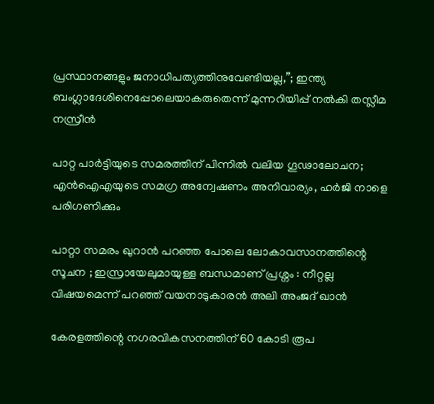പ്രസ്ഥാനങ്ങളും ജനാധിപത്യത്തിനുവേണ്ടിയല്ല,”; ഇന്ത്യ ബംഗ്ലാദേശിനെപ്പോലെയാകരുതെന്ന് മുന്നറിയിപ്പ് നൽകി തസ്ലീമ നസ്രീൻ

പാറ്റ പാർട്ടിയുടെ സമരത്തിന് പിന്നിൽ വലിയ ഗൂഢാലോചന; എൻഐഎയുടെ സമഗ്ര അന്വേഷണം അനിവാര്യം, ഹർജി നാളെ പരിഗണിക്കും

പാറ്റാ സമരം ഖുറാൻ പറഞ്ഞ പോലെ ലോകാവസാനത്തിന്റെ സൂചന ; ഇസ്രായേലുമായുള്ള ബന്ധമാണ് പ്രശ്നം : നീറ്റല്ല വിഷയമെന്ന് പറഞ്ഞ് വയനാടുകാരൻ അലി അംജദ് ഖാൻ

കേരളത്തിന്റെ നഗരവികസനത്തിന് 60 കോടി രൂപ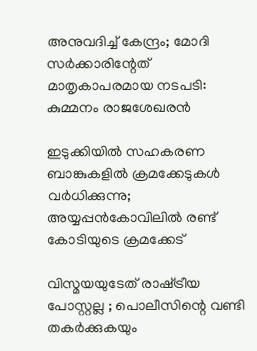അനുവദിച്ച് കേന്ദ്രം; മോദി സർക്കാരിന്റേത് മാതൃകാപരമായ നടപടി: കുമ്മനം രാജശേഖരൻ

ഇടുക്കിയില്‍ സഹകരണ ബാങ്കുകളില്‍ ക്രമക്കേടുകള്‍ വര്‍ധിക്കുന്നു; അയ്യപ്പന്‍കോവിലില്‍ രണ്ട് കോടിയുടെ ക്രമക്കേട്

വിസ്മയയുടേത് രാഷ്‌ട്രീയ പോസ്റ്റല്ല ; പൊലീസിന്റെ വണ്ടി തകര്‍ക്കുകയും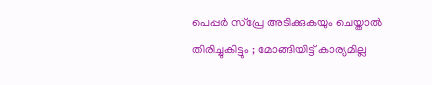പെപ്പര്‍ സ്പ്രേ അടിക്കുകയും ചെയ്താല്‍ തിരിച്ചുകിട്ടും ; മോങ്ങിയിട്ട് കാര്യമില്ല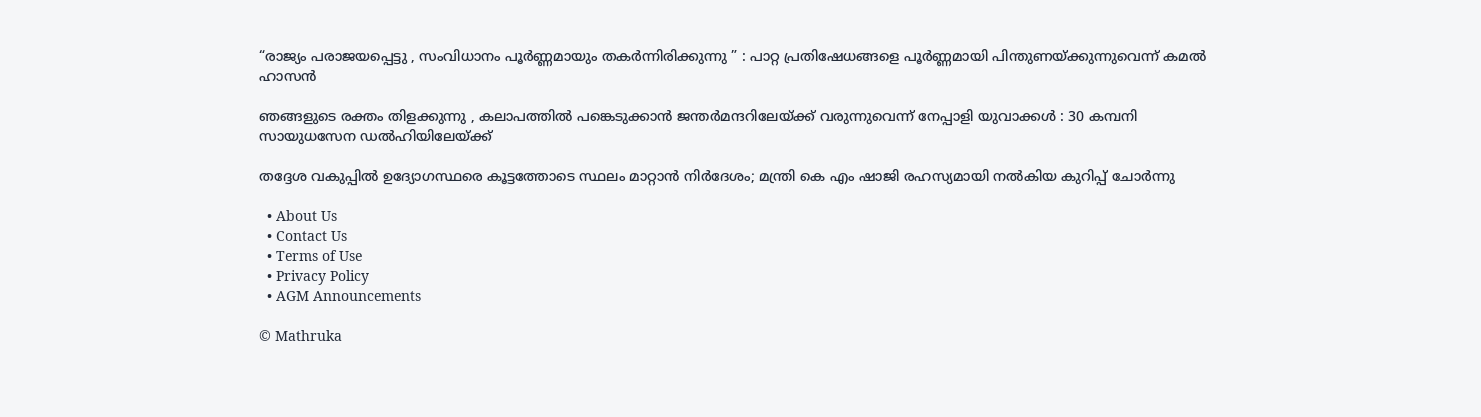“രാജ്യം പരാജയപ്പെട്ടു , സംവിധാനം പൂർണ്ണമായും തകർന്നിരിക്കുന്നു ” : പാറ്റ പ്രതിഷേധങ്ങളെ പൂർണ്ണമായി പിന്തുണയ്‌ക്കുന്നുവെന്ന് കമൽ ഹാസൻ

ഞങ്ങളുടെ രക്തം തിളക്കുന്നു , കലാപത്തിൽ പങ്കെടുക്കാൻ ജന്തർമന്ദറിലേയ്‌ക്ക് വരുന്നുവെന്ന് നേപ്പാളി യുവാക്കൾ : 30 കമ്പനി സായുധസേന ഡൽഹിയിലേയ്‌ക്ക്

തദ്ദേശ വകുപ്പിൽ ഉദ്യോഗസ്ഥരെ കൂട്ടത്തോടെ സ്ഥലം മാറ്റാൻ നിർദേശം; മന്ത്രി കെ എം ഷാജി രഹസ്യമായി നൽകിയ കുറിപ്പ് ചോർന്നു

  • About Us
  • Contact Us
  • Terms of Use
  • Privacy Policy
  • AGM Announcements

© Mathruka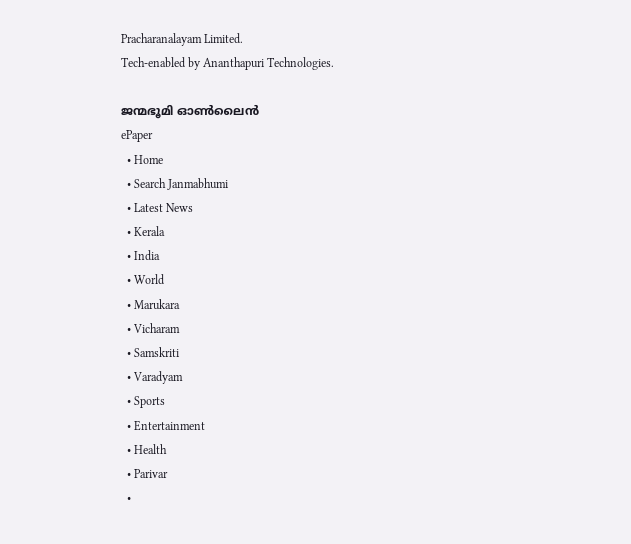Pracharanalayam Limited.
Tech-enabled by Ananthapuri Technologies.

ജന്മഭൂമി ഓണ്‍ലൈന്‍
ePaper
  • Home
  • Search Janmabhumi
  • Latest News
  • Kerala
  • India
  • World
  • Marukara
  • Vicharam
  • Samskriti
  • Varadyam
  • Sports
  • Entertainment
  • Health
  • Parivar
  •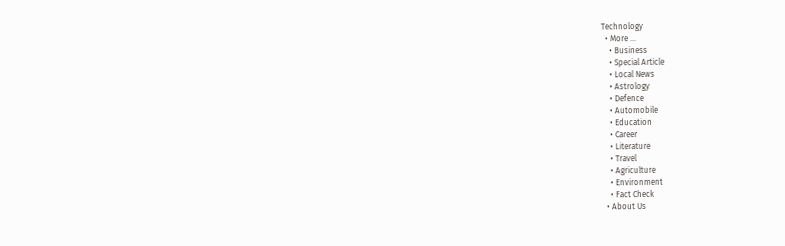Technology
  • More …
    • Business
    • Special Article
    • Local News
    • Astrology
    • Defence
    • Automobile
    • Education
    • Career
    • Literature
    • Travel
    • Agriculture
    • Environment
    • Fact Check
  • About Us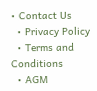• Contact Us
  • Privacy Policy
  • Terms and Conditions
  • AGM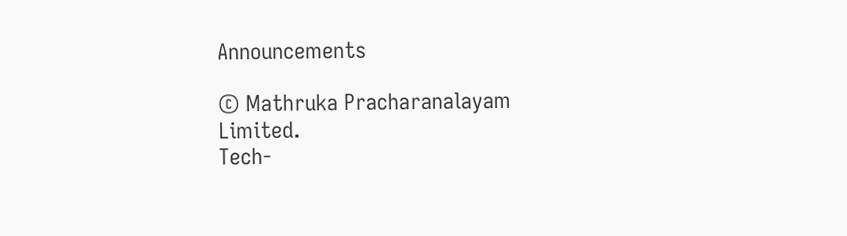Announcements

© Mathruka Pracharanalayam Limited.
Tech-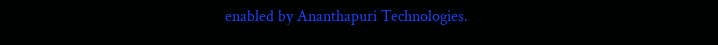enabled by Ananthapuri Technologies.